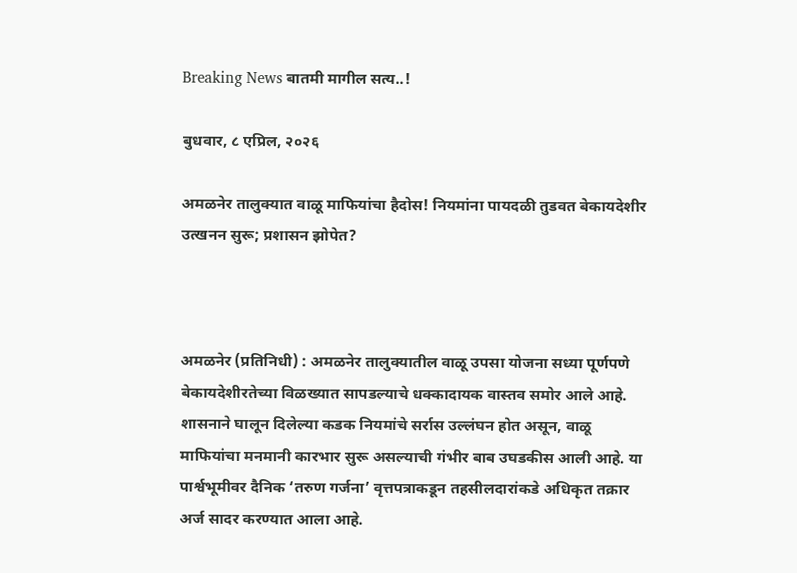Breaking News बातमी मागील सत्य..!

बुधवार, ८ एप्रिल, २०२६

अमळनेर तालुक्यात वाळू माफियांचा हैदोस! नियमांना पायदळी तुडवत बेकायदेशीर उत्खनन सुरू; प्रशासन झोपेत?



अमळनेर (प्रतिनिधी) : अमळनेर तालुक्यातील वाळू उपसा योजना सध्या पूर्णपणे बेकायदेशीरतेच्या विळख्यात सापडल्याचे धक्कादायक वास्तव समोर आले आहे. शासनाने घालून दिलेल्या कडक नियमांचे सर्रास उल्लंघन होत असून, वाळू माफियांचा मनमानी कारभार सुरू असल्याची गंभीर बाब उघडकीस आली आहे. या पार्श्वभूमीवर दैनिक ‘तरुण गर्जना’ वृत्तपत्राकडून तहसीलदारांकडे अधिकृत तक्रार अर्ज सादर करण्यात आला आहे.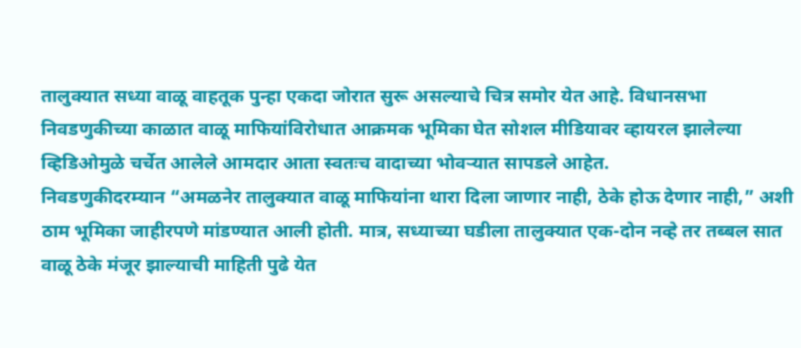तालुक्यात सध्या वाळू वाहतूक पुन्हा एकदा जोरात सुरू असल्याचे चित्र समोर येत आहे. विधानसभा निवडणुकीच्या काळात वाळू माफियांविरोधात आक्रमक भूमिका घेत सोशल मीडियावर व्हायरल झालेल्या व्हिडिओमुळे चर्चेत आलेले आमदार आता स्वतःच वादाच्या भोवऱ्यात सापडले आहेत.
निवडणुकीदरम्यान “अमळनेर तालुक्यात वाळू माफियांना थारा दिला जाणार नाही, ठेके होऊ देणार नाही,” अशी ठाम भूमिका जाहीरपणे मांडण्यात आली होती. मात्र, सध्याच्या घडीला तालुक्यात एक-दोन नव्हे तर तब्बल सात वाळू ठेके मंजूर झाल्याची माहिती पुढे येत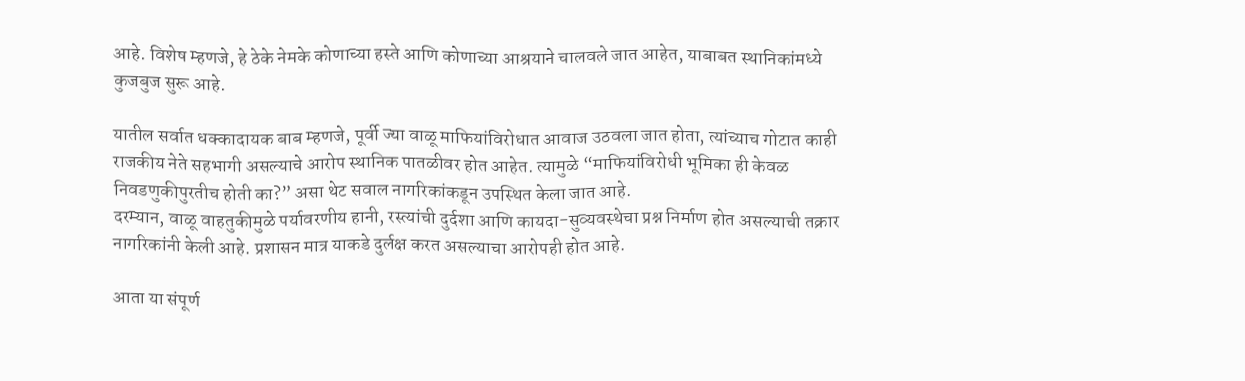आहे. विशेष म्हणजे, हे ठेके नेमके कोणाच्या हस्ते आणि कोणाच्या आश्रयाने चालवले जात आहेत, याबाबत स्थानिकांमध्ये कुजबुज सुरू आहे.

यातील सर्वात धक्कादायक बाब म्हणजे, पूर्वी ज्या वाळू माफियांविरोधात आवाज उठवला जात होता, त्यांच्याच गोटात काही राजकीय नेते सहभागी असल्याचे आरोप स्थानिक पातळीवर होत आहेत. त्यामुळे “माफियांविरोधी भूमिका ही केवळ निवडणुकीपुरतीच होती का?” असा थेट सवाल नागरिकांकडून उपस्थित केला जात आहे.
दरम्यान, वाळू वाहतुकीमुळे पर्यावरणीय हानी, रस्त्यांची दुर्दशा आणि कायदा-सुव्यवस्थेचा प्रश्न निर्माण होत असल्याची तक्रार नागरिकांनी केली आहे. प्रशासन मात्र याकडे दुर्लक्ष करत असल्याचा आरोपही होत आहे.

आता या संपूर्ण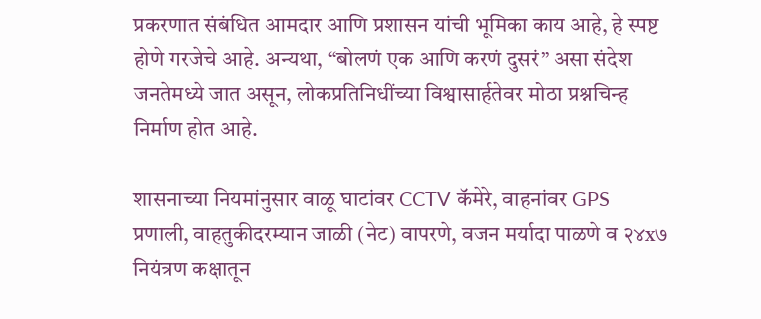प्रकरणात संबंधित आमदार आणि प्रशासन यांची भूमिका काय आहे, हे स्पष्ट होणे गरजेचे आहे. अन्यथा, “बोलणं एक आणि करणं दुसरं” असा संदेश जनतेमध्ये जात असून, लोकप्रतिनिधींच्या विश्वासार्हतेवर मोठा प्रश्नचिन्ह निर्माण होत आहे.

शासनाच्या नियमांनुसार वाळू घाटांवर CCTV कॅमेरे, वाहनांवर GPS प्रणाली, वाहतुकीदरम्यान जाळी (नेट) वापरणे, वजन मर्यादा पाळणे व २४x७ नियंत्रण कक्षातून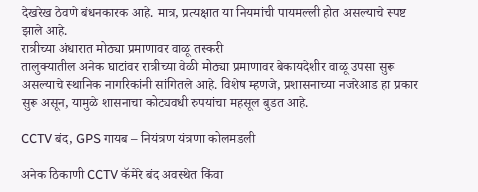देखरेख ठेवणे बंधनकारक आहे. मात्र, प्रत्यक्षात या नियमांची पायमल्ली होत असल्याचे स्पष्ट झाले आहे.
रात्रीच्या अंधारात मोठ्या प्रमाणावर वाळू तस्करी
तालुक्यातील अनेक घाटांवर रात्रीच्या वेळी मोठ्या प्रमाणावर बेकायदेशीर वाळू उपसा सुरू असल्याचे स्थानिक नागरिकांनी सांगितले आहे. विशेष म्हणजे, प्रशासनाच्या नजरेआड हा प्रकार सुरू असून, यामुळे शासनाचा कोट्यवधी रुपयांचा महसूल बुडत आहे.

CCTV बंद, GPS गायब – नियंत्रण यंत्रणा कोलमडली

अनेक ठिकाणी CCTV कॅमेरे बंद अवस्थेत किंवा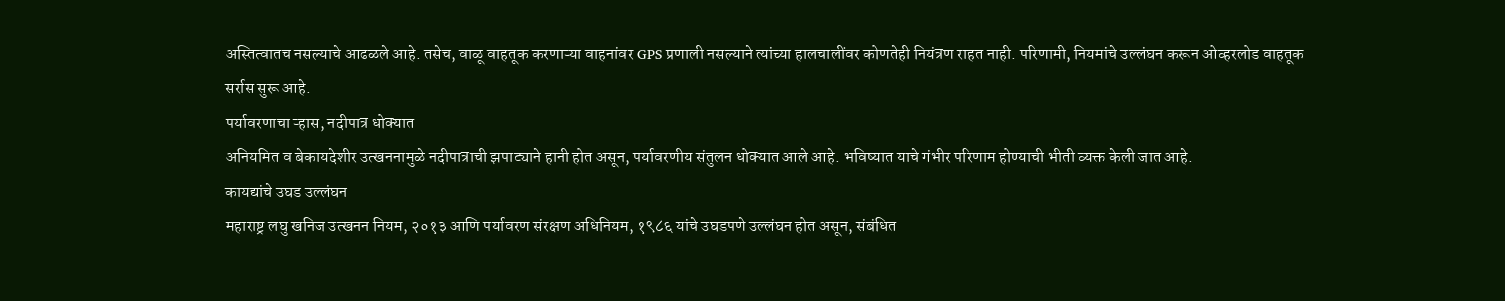अस्तित्वातच नसल्याचे आढळले आहे. तसेच, वाळू वाहतूक करणाऱ्या वाहनांवर GPS प्रणाली नसल्याने त्यांच्या हालचालींवर कोणतेही नियंत्रण राहत नाही. परिणामी, नियमांचे उल्लंघन करून ओव्हरलोड वाहतूक सर्रास सुरू आहे.
पर्यावरणाचा ऱ्हास, नदीपात्र धोक्यात
अनियमित व बेकायदेशीर उत्खननामुळे नदीपात्राची झपाट्याने हानी होत असून, पर्यावरणीय संतुलन धोक्यात आले आहे. भविष्यात याचे गंभीर परिणाम होण्याची भीती व्यक्त केली जात आहे.
कायद्यांचे उघड उल्लंघन
महाराष्ट्र लघु खनिज उत्खनन नियम, २०१३ आणि पर्यावरण संरक्षण अधिनियम, १९८६ यांचे उघडपणे उल्लंघन होत असून, संबंधित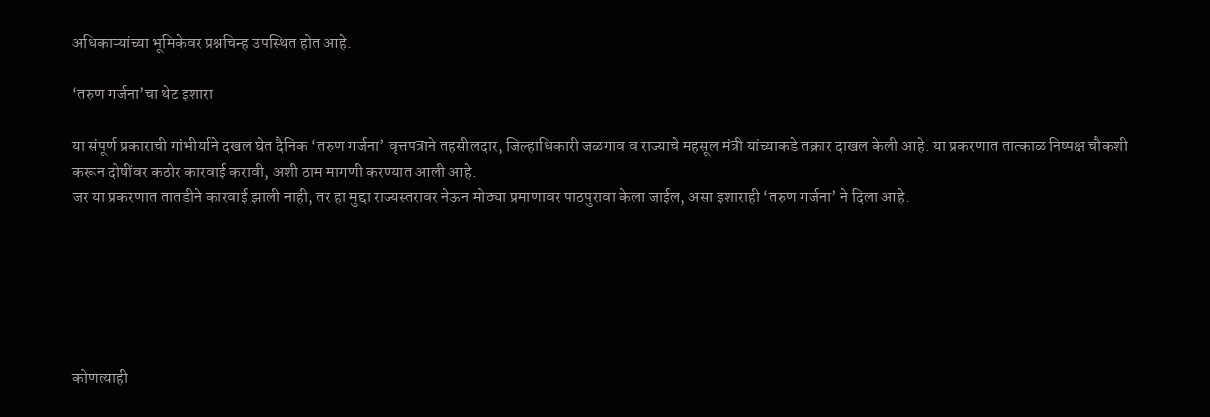अधिकाऱ्यांच्या भूमिकेवर प्रश्नचिन्ह उपस्थित होत आहे.

‘तरुण गर्जना’चा थेट इशारा

या संपूर्ण प्रकाराची गांभीर्याने दखल घेत दैनिक ‘तरुण गर्जना’ वृत्तपत्राने तहसीलदार, जिल्हाधिकारी जळगाव व राज्याचे महसूल मंत्री यांच्याकडे तक्रार दाखल केली आहे. या प्रकरणात तात्काळ निष्पक्ष चौकशी करून दोषींवर कठोर कारवाई करावी, अशी ठाम मागणी करण्यात आली आहे.
जर या प्रकरणात तातडीने कारवाई झाली नाही, तर हा मुद्दा राज्यस्तरावर नेऊन मोठ्या प्रमाणावर पाठपुरावा केला जाईल, असा इशाराही ‘तरुण गर्जना’ ने दिला आहे.






कोणत्याही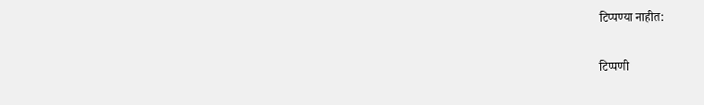टिप्पण्‍या नाहीत:

टिप्पणी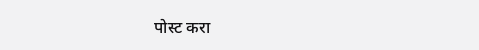पोस्ट करा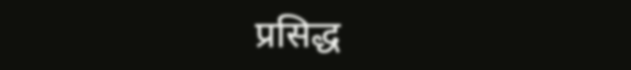प्रसिद्ध